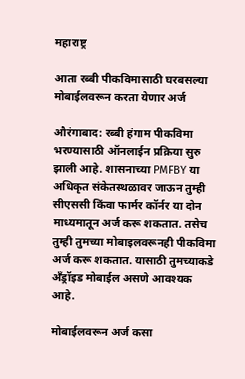महाराष्ट्र

आता रब्बी पीकविमासाठी घरबसल्या मोबाईलवरून करता येणार अर्ज

औरंगाबाद: रब्बी हंगाम पीकविमा भरण्यासाठी ऑनलाईन प्रक्रिया सुरु झाली आहे. शासनाच्या PMFBY या अधिकृत संकेतस्थळावर जाऊन तुम्ही सीएससी किंवा फार्मर कॉर्नर या दोन माध्यमातून अर्ज करू शकतात. तसेच तुम्ही तुमच्या मोबाइलवरूनही पीकविमा अर्ज करू शकतात. यासाठी तुमच्याकडे अँड्रॉइड मोबाईल असणे आवश्यक आहे.

मोबाईलवरून अर्ज कसा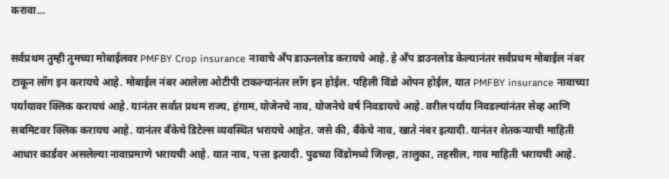करावा…

सर्वप्रथम तुम्ही तुमच्या मोबाईलवर PMFBY Crop insurance नावाचे अँप डाऊनलोड करायचे आहे. हे अँप डाउनलोड केल्यानंतर सर्वप्रथम मोबाईल नंबर टाकून लॉग इन करायचे आहे. मोबाईल नंबर आलेला ओटीपी टाकल्यानंतर लॉग इन होईल. पहिली विंडो ओपन होईल, यात PMFBY insurance नावाच्या पर्यायावर क्लिक करायचं आहे. यानंतर सर्वात प्रथम राज्य, हंगाम, योजेनचे नाव, योजनेचे वर्ष निवडायचे आहे. वरील पर्याय निवडल्यांनंतर सेव्ह आणि सबमिटवर क्लिक करायच आहे. यानंतर बँकेचे डिटेल्स व्यवस्थित भरायचे आहेत. जसे की, बँकेचे नाव, खाते नंबर इत्यादी. यानंतर शेतकऱ्याची माहिती आधार कार्डवर असलेल्या नावाप्रमाणे भरायची आहे. यात नाव, पत्ता इत्यादी. पुढच्या विंडोमध्ये जिल्हा, तालुका, तहसील, गाव माहिती भरायची आहे.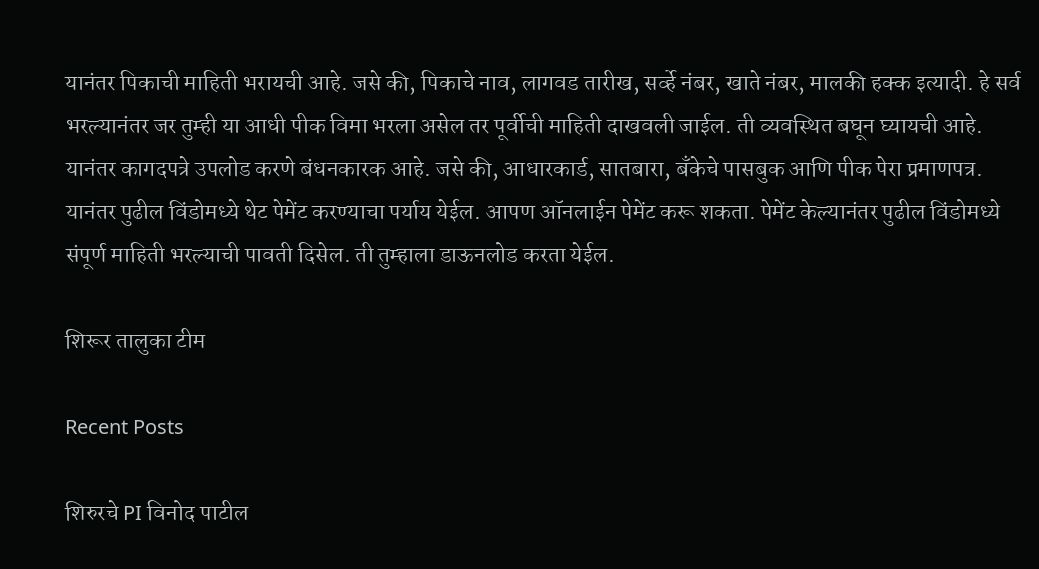यानंतर पिकाची माहिती भरायची आहे. जसे की, पिकाचे नाव, लागवड तारीख, सर्व्हे नंबर, खाते नंबर, मालकी हक्क इत्यादी. हे सर्व भरल्यानंतर जर तुम्ही या आधी पीक विमा भरला असेल तर पूर्वीची माहिती दाखवली जाईल. ती व्यवस्थित बघून घ्यायची आहे. यानंतर कागदपत्रे उपलोड करणे बंधनकारक आहे. जसे की, आधारकार्ड, सातबारा, बँकेचे पासबुक आणि पीक पेरा प्रमाणपत्र. यानंतर पुढील विंडोमध्ये थेट पेमेंट करण्याचा पर्याय येईल. आपण ऑनलाईन पेमेंट करू शकता. पेमेंट केल्यानंतर पुढील विंडोमध्ये संपूर्ण माहिती भरल्याची पावती दिसेल. ती तुम्हाला डाऊनलोड करता येईल.

शिरूर तालुका टीम

Recent Posts

शिरुरचे PI विनोद पाटील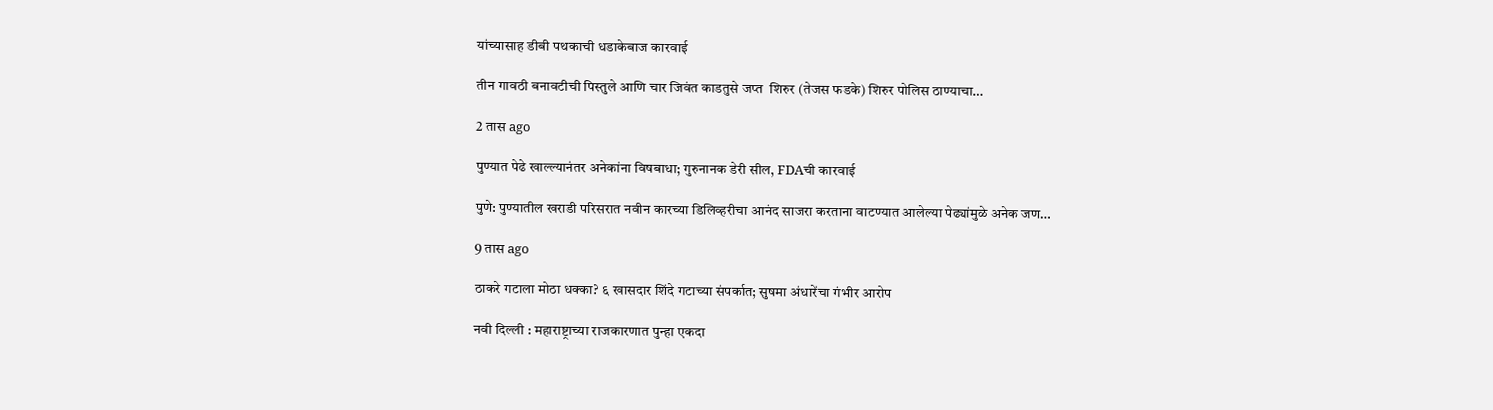यांच्यासाह डीबी पथकाची धडाकेबाज कारवाई

तीन गावठी बनावटीची पिस्तुले आणि चार जिवंत काडतुसे जप्त  शिरुर (तेजस फडके) शिरुर पोलिस ठाण्याचा…

2 तास ago

पुण्यात पेढे खाल्ल्यानंतर अनेकांना विषबाधा; गुरुनानक डेरी सील, FDAची कारवाई

पुणे: पुण्यातील खराडी परिसरात नवीन कारच्या डिलिव्हरीचा आनंद साजरा करताना वाटण्यात आलेल्या पेढ्यांमुळे अनेक जण…

9 तास ago

ठाकरे गटाला मोठा धक्का? ६ खासदार शिंदे गटाच्या संपर्कात; सुषमा अंधारेंचा गंभीर आरोप

नवी दिल्ली : महाराष्ट्राच्या राजकारणात पुन्हा एकदा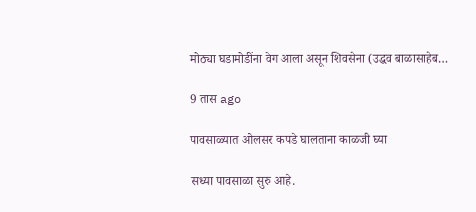मोठ्या घडामोडींना वेग आला असून शिवसेना (उद्धव बाळासाहेब…

9 तास ago

पावसाळ्यात ओलसर कपडे घालताना काळजी घ्या

सध्या पावसाळा सुरु आहे.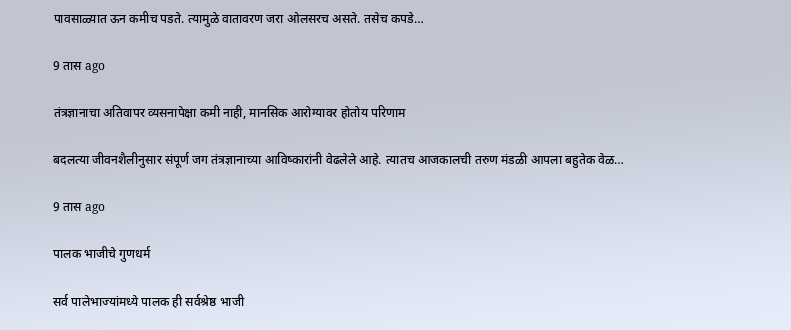पावसाळ्यात ऊन कमीच पडते. त्यामुळे वातावरण जरा ओलसरच असते. तसेच कपडे…

9 तास ago

तंत्रज्ञानाचा अतिवापर व्यसनापेक्षा कमी नाही, मानसिक आरोग्यावर होतोय परिणाम

बदलत्या जीवनशैलीनुसार संपूर्ण जग तंत्रज्ञानाच्या आविष्कारांनी वेढलेले आहे. त्यातच आजकालची तरुण मंडळी आपला बहुतेक वेळ…

9 तास ago

पालक भाजीचे गुणधर्म

सर्व पालेभाज्यांमध्ये पालक ही सर्वश्रेष्ठ भाजी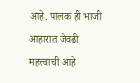आहे. पालक ही भाजी आहारात जेवढी महत्त्वाची आहे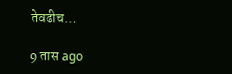तेवढीच…

9 तास ago